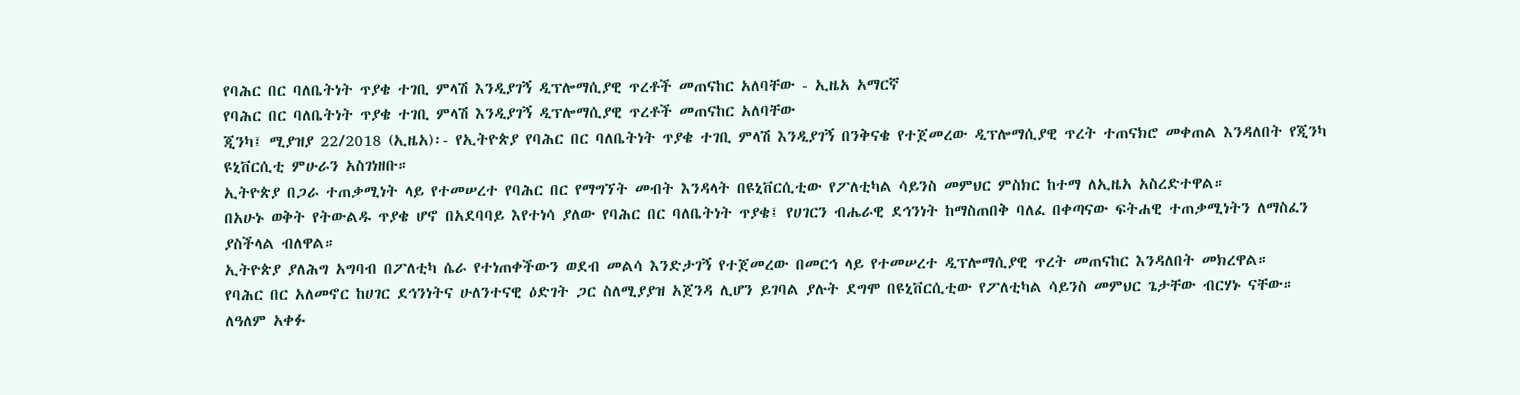የባሕር በር ባለቤትነት ጥያቄ ተገቢ ምላሽ እንዲያገኝ ዲፕሎማሲያዊ ጥረቶች መጠናከር አለባቸው - ኢዜአ አማርኛ
የባሕር በር ባለቤትነት ጥያቄ ተገቢ ምላሽ እንዲያገኝ ዲፕሎማሲያዊ ጥረቶች መጠናከር አለባቸው
ጂንካ፤ ሚያዝያ 22/2018 (ኢዜአ)፡- የኢትዮጵያ የባሕር በር ባለቤትነት ጥያቄ ተገቢ ምላሽ እንዲያገኝ በንቅናቄ የተጀመረው ዲፕሎማሲያዊ ጥረት ተጠናክሮ መቀጠል እንዳለበት የጂንካ ዩኒቨርሲቲ ምሁራን አስገነዘቡ።
ኢትዮጵያ በጋራ ተጠቃሚነት ላይ የተመሠረተ የባሕር በር የማግኘት መብት እንዳላት በዩኒቨርሲቲው የፖለቲካል ሳይንስ መምህር ምስክር ከተማ ለኢዜአ አስረድተዋል።
በአሁኑ ወቅት የትውልዱ ጥያቄ ሆኖ በአደባባይ እየተነሳ ያለው የባሕር በር ባለቤትነት ጥያቄ፤ የሀገርን ብሔራዊ ደኅንነት ከማስጠበቅ ባለፈ በቀጣናው ፍትሐዊ ተጠቃሚነትን ለማስፈን ያስችላል ብለዋል።
ኢትዮጵያ ያለሕግ አግባብ በፖለቲካ ሴራ የተነጠቀችውን ወደብ መልሳ እንድታገኝ የተጀመረው በመርኅ ላይ የተመሠረተ ዲፕሎማሲያዊ ጥረት መጠናከር እንዳለበት መክረዋል።
የባሕር በር አለመኖር ከሀገር ደኅንነትና ሁለንተናዊ ዕድገት ጋር ስለሚያያዝ አጀንዳ ሊሆን ይገባል ያሉት ደግሞ በዩኒቨርሲቲው የፖለቲካል ሳይንስ መምህር ጌታቸው ብርሃኑ ናቸው።
ለዓለም አቀፉ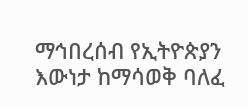ማኅበረሰብ የኢትዮጵያን እውነታ ከማሳወቅ ባለፈ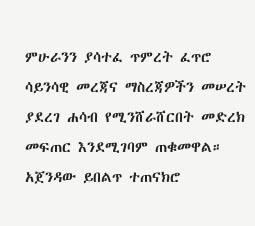ምሁራንን ያሳተፈ ጥምረት ፈጥሮ ሳይንሳዊ መረጃና ማስረጃዎችን መሠረት ያደረገ ሐሳብ የሚንሸራሸርበት መድረክ መፍጠር እንደሚገባም ጠቁመዋል።
አጀንዳው ይበልጥ ተጠናክሮ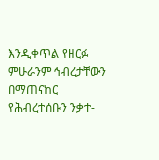እንዲቀጥል የዘርፉ ምሁራንም ኅብረታቸውን በማጠናከር የሕብረተሰቡን ንቃተ-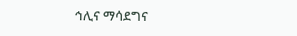ኅሊና ማሳደግና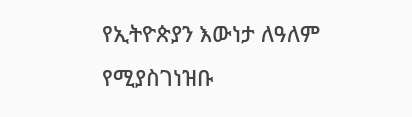የኢትዮጵያን እውነታ ለዓለም የሚያስገነዝቡ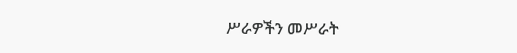ሥራዎችን መሥራት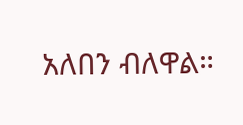አለበን ብለዋል።